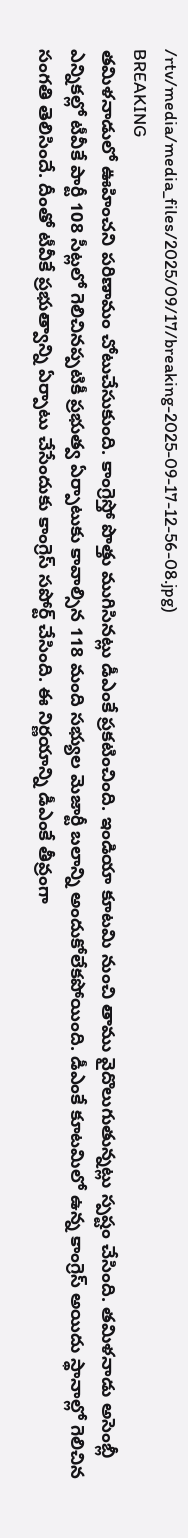/rtv/media/media_files/2025/09/17/breaking-2025-09-17-12-56-08.jpg)
BREAKING
తమిళనాడులో ఊహించని పరిణామం చోటుచేసుకుంది. కాంగ్రెస్తో పొత్తు ముగిసినట్లు డీఎంకే ప్రకటించింది. ఇండియా కూటమి నుంచి తాము వైదొలుగుతున్నట్లు స్పష్టం చేసింది. తమిళనాడు అసెంబ్లీ ఎన్నికల్లో టీవీకే పార్టీ 108 సీట్లలో గెలిచినప్పటికీ ప్రభుత్వ ఏర్పాటుకు కావాల్సిన 118 మంది సభ్యుల మెజార్టీ బలాన్ని అందుకోలేకపోయింది. డీఎంకే కూటమిలో ఉన్న కాంగ్రెస్ అయిదు స్థానాల్లో గెలిచిన సంగతి తెలిసిందే. దీంతో టీవీకే ప్రభుత్వాన్ని ఏర్పాటు చేసేందుకు కాంగ్రెస్ సపోర్ట్ చేసింది. ఈ నిర్ణయాన్ని డీఎంకే తీవ్రంగా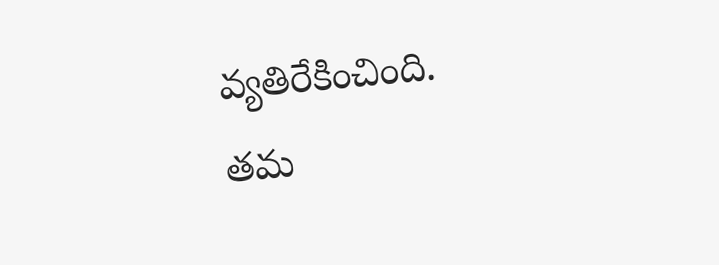వ్యతిరేకించింది.
తమ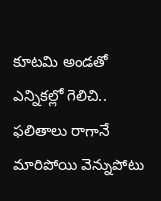కూటమి అండతో ఎన్నికల్లో గెలిచి.. ఫలితాలు రాగానే మారిపోయి వెన్నుపోటు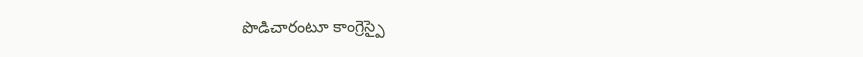పొడిచారంటూ కాంగ్రెస్పై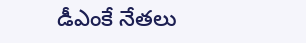డీఎంకే నేతలు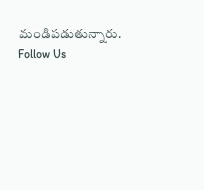మండిపడుతున్నారు.
Follow Us